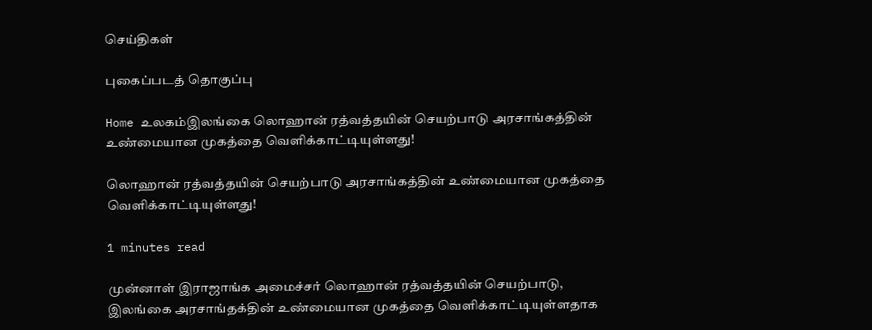செய்திகள்

புகைப்படத் தொகுப்பு

Home உலகம்இலங்கை லொஹான் ரத்வத்தயின் செயற்பாடு அரசாங்கத்தின் உண்மையான முகத்தை வெளிக்காட்டியுள்ளது!

லொஹான் ரத்வத்தயின் செயற்பாடு அரசாங்கத்தின் உண்மையான முகத்தை வெளிக்காட்டியுள்ளது!

1 minutes read

முன்னாள் இராஜாங்க அமைச்சர் லொஹான் ரத்வத்தயின் செயற்பாடு, இலங்கை அரசாங்தக்தின் உண்மையான முகத்தை வெளிக்காட்டியுள்ளதாக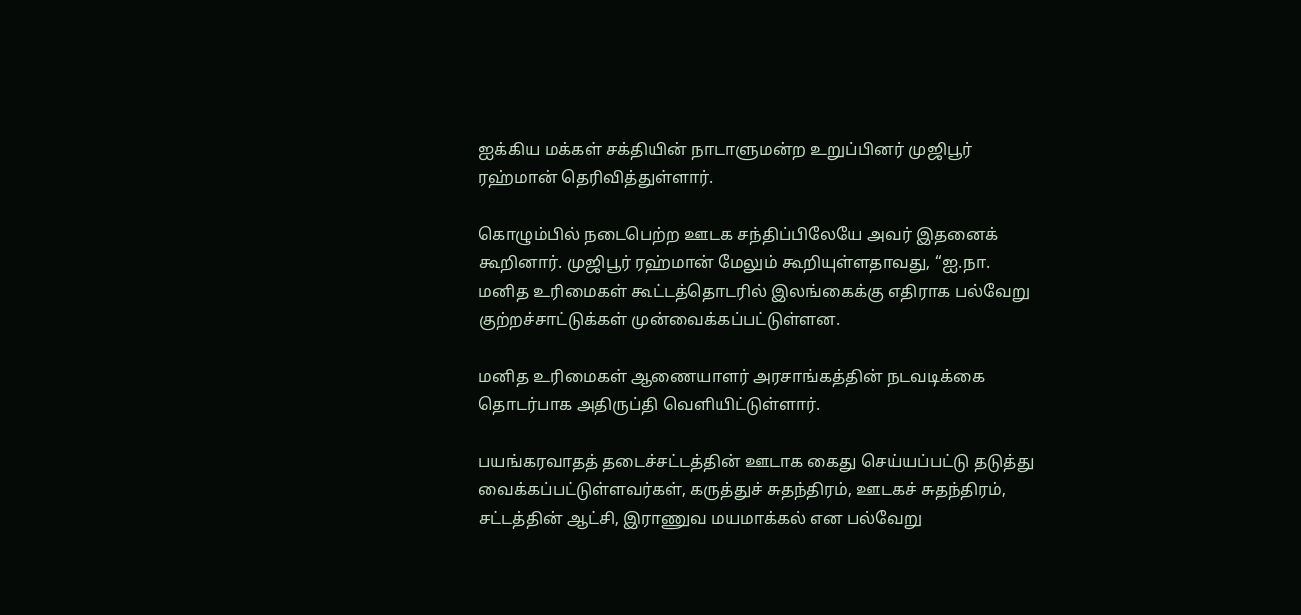ஐக்கிய மக்கள் சக்தியின் நாடாளுமன்ற உறுப்பினர் முஜிபூர் ரஹ்மான் தெரிவித்துள்ளார்.

கொழும்பில் நடைபெற்ற ஊடக சந்திப்பிலேயே அவர் இதனைக் கூறினார். முஜிபூர் ரஹ்மான் மேலும் கூறியுள்ளதாவது, “ஐ.நா. மனித உரிமைகள் கூட்டத்தொடரில் இலங்கைக்கு எதிராக பல்வேறு குற்றச்சாட்டுக்கள் முன்வைக்கப்பட்டுள்ளன.

மனித உரிமைகள் ஆணையாளர் அரசாங்கத்தின் நடவடிக்கை தொடர்பாக அதிருப்தி வெளியிட்டுள்ளார்.

பயங்கரவாதத் தடைச்சட்டத்தின் ஊடாக கைது செய்யப்பட்டு தடுத்து வைக்கப்பட்டுள்ளவர்கள், கருத்துச் சுதந்திரம், ஊடகச் சுதந்திரம், சட்டத்தின் ஆட்சி, இராணுவ மயமாக்கல் என பல்வேறு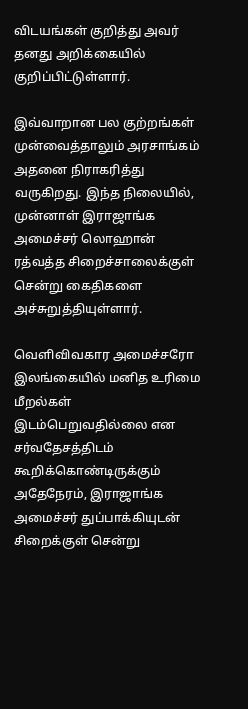விடயங்கள் குறித்து அவர் தனது அறிக்கையில் குறிப்பிட்டுள்ளார்.

இவ்வாறான பல குற்றங்கள் முன்வைத்தாலும் அரசாங்கம் அதனை நிராகரித்து வருகிறது. இந்த நிலையில், முன்னாள் இராஜாங்க அமைச்சர் லொஹான் ரத்வத்த சிறைச்சாலைக்குள் சென்று கைதிகளை அச்சுறுத்தியுள்ளார்.

வெளிவிவகார அமைச்சரோ இலங்கையில் மனித உரிமை மீறல்கள் இடம்பெறுவதில்லை என சர்வதேசத்திடம் கூறிக்கொண்டிருக்கும் அதேநேரம், இராஜாங்க அமைச்சர் துப்பாக்கியுடன் சிறைக்குள் சென்று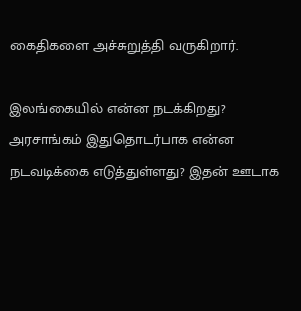கைதிகளை அச்சுறுத்தி வருகிறார்.

இலங்கையில் என்ன நடக்கிறது? அரசாங்கம் இதுதொடர்பாக என்ன நடவடிக்கை எடுத்துள்ளது? இதன் ஊடாக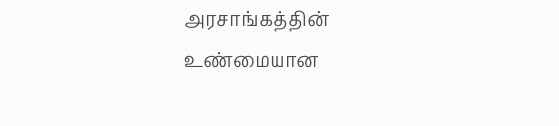அரசாங்கத்தின் உண்மையான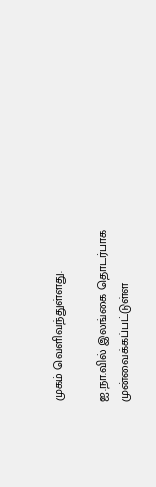முகம் வெளிவந்துள்ளது.

ஐ.நா.வில் இலங்கை தொடர்பாக முன்வைக்கப்பட்டுள்ள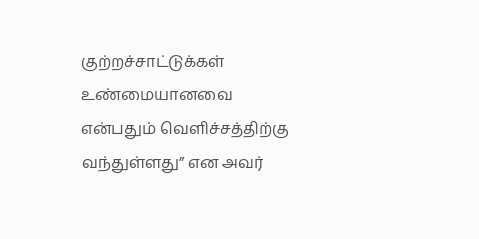குற்றச்சாட்டுக்கள் உண்மையானவை என்பதும் வெளிச்சத்திற்கு வந்துள்ளது” என அவர்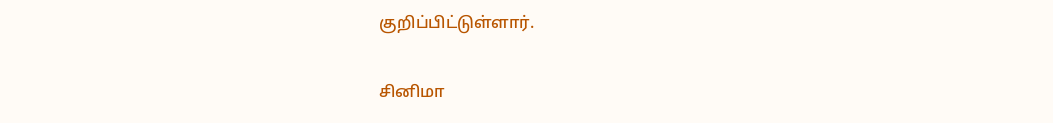குறிப்பிட்டுள்ளார்.

சினிமா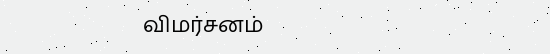விமர்சனம்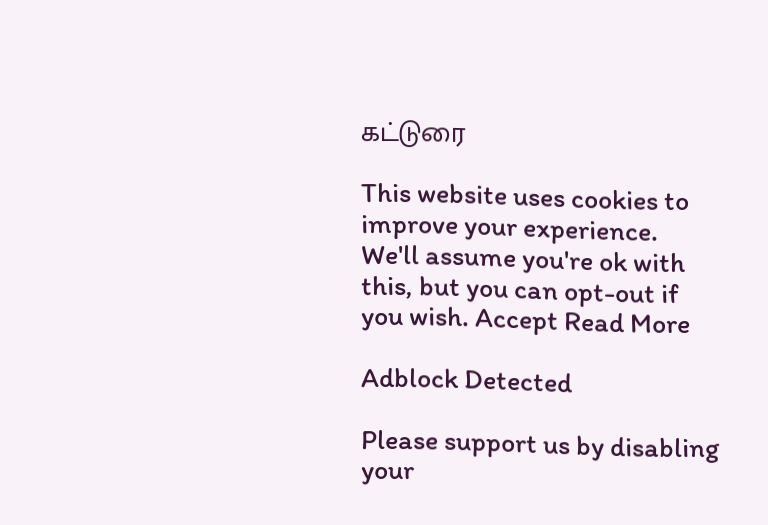கட்டுரை

This website uses cookies to improve your experience. We'll assume you're ok with this, but you can opt-out if you wish. Accept Read More

Adblock Detected

Please support us by disabling your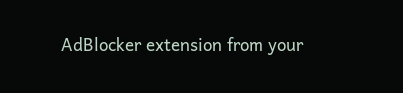AdBlocker extension from your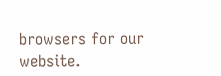browsers for our website.